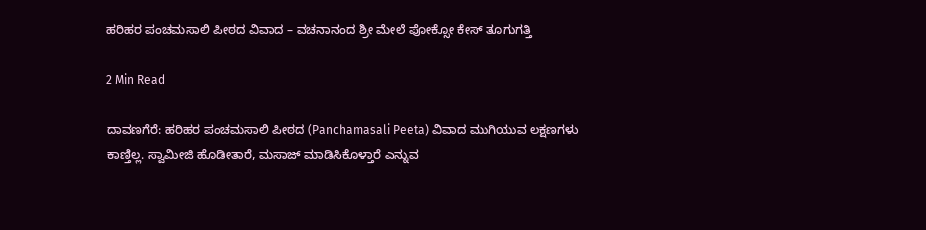ಹರಿಹರ ಪಂಚಮಸಾಲಿ ಪೀಠದ ವಿವಾದ – ವಚನಾನಂದ ಶ್ರೀ ಮೇಲೆ ಪೋಕ್ಸೋ ಕೇಸ್ ತೂಗುಗತ್ತಿ

2 Min Read

ದಾವಣಗೆರೆ: ಹರಿಹರ ಪಂಚಮಸಾಲಿ ಪೀಠದ (Panchamasali Peeta) ವಿವಾದ ಮುಗಿಯುವ ಲಕ್ಷಣಗಳು ಕಾಣ್ತಿಲ್ಲ. ಸ್ವಾಮೀಜಿ ಹೊಡೀತಾರೆ, ಮಸಾಜ್ ಮಾಡಿಸಿಕೊಳ್ತಾರೆ ಎನ್ನುವ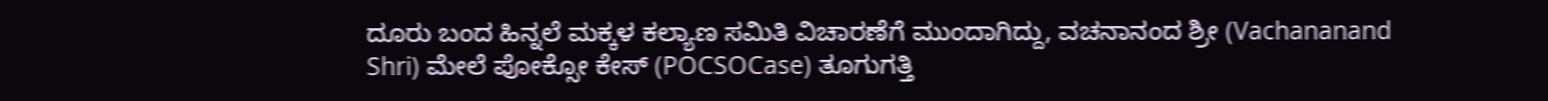ದೂರು ಬಂದ ಹಿನ್ನಲೆ ಮಕ್ಕಳ ಕಲ್ಯಾಣ ಸಮಿತಿ ವಿಚಾರಣೆಗೆ ಮುಂದಾಗಿದ್ದು, ವಚನಾನಂದ ಶ್ರೀ (Vachananand Shri) ಮೇಲೆ ಪೋಕ್ಸೋ ಕೇಸ್ (POCSOCase) ತೂಗುಗತ್ತಿ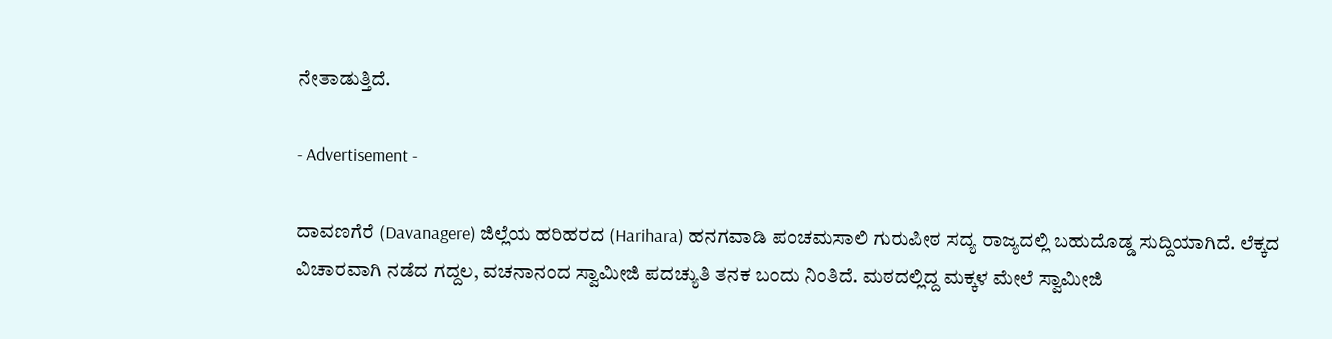ನೇತಾಡುತ್ತಿದೆ.

- Advertisement -

ದಾವಣಗೆರೆ (Davanagere) ಜಿಲ್ಲೆಯ ಹರಿಹರದ (Harihara) ಹನಗವಾಡಿ ಪಂಚಮಸಾಲಿ ಗುರುಪೀಠ ಸದ್ಯ ರಾಜ್ಯದಲ್ಲಿ ಬಹುದೊಡ್ಡ ಸುದ್ದಿಯಾಗಿದೆ. ಲೆಕ್ಕದ ವಿಚಾರವಾಗಿ ನಡೆದ ಗದ್ದಲ, ವಚನಾನಂದ ಸ್ವಾಮೀಜಿ ಪದಚ್ಯುತಿ ತನಕ ಬಂದು ನಿಂತಿದೆ. ಮಠದಲ್ಲಿದ್ದ ಮಕ್ಕಳ ಮೇಲೆ ಸ್ವಾಮೀಜಿ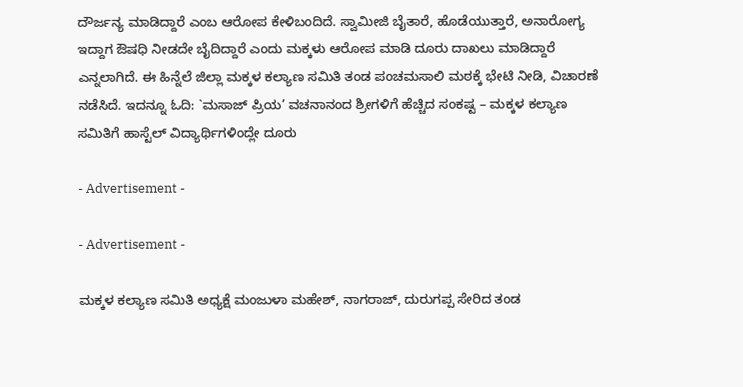ದೌರ್ಜನ್ಯ ಮಾಡಿದ್ದಾರೆ ಎಂಬ ಆರೋಪ ಕೇಳಿಬಂದಿದೆ. ಸ್ವಾಮೀಜಿ ಬೈತಾರೆ, ಹೊಡೆಯುತ್ತಾರೆ, ಅನಾರೋಗ್ಯ ಇದ್ದಾಗ ಔಷಧಿ ನೀಡದೇ ಬೈದಿದ್ದಾರೆ ಎಂದು ಮಕ್ಕಳು ಆರೋಪ ಮಾಡಿ ದೂರು ದಾಖಲು ಮಾಡಿದ್ದಾರೆ ಎನ್ನಲಾಗಿದೆ. ಈ ಹಿನ್ನೆಲೆ ಜಿಲ್ಲಾ ಮಕ್ಕಳ ಕಲ್ಯಾಣ ಸಮಿತಿ ತಂಡ ಪಂಚಮಸಾಲಿ ಮಠಕ್ಕೆ ಭೇಟಿ ನೀಡಿ, ವಿಚಾರಣೆ ನಡೆಸಿದೆ. ಇದನ್ನೂ ಓದಿ: `ಮಸಾಜ್ ಪ್ರಿಯ’ ವಚನಾನಂದ ಶ್ರೀಗಳಿಗೆ ಹೆಚ್ಚಿದ ಸಂಕಷ್ಟ – ಮಕ್ಕಳ ಕಲ್ಯಾಣ ಸಮಿತಿಗೆ ಹಾಸ್ಟೆಲ್ ವಿದ್ಯಾರ್ಥಿಗಳಿಂದ್ಲೇ ದೂರು

- Advertisement -

- Advertisement -

ಮಕ್ಕಳ ಕಲ್ಯಾಣ ಸಮಿತಿ ಅಧ್ಯಕ್ಷೆ ಮಂಜುಳಾ ಮಹೇಶ್, ನಾಗರಾಜ್, ದುರುಗಪ್ಪ ಸೇರಿದ ತಂಡ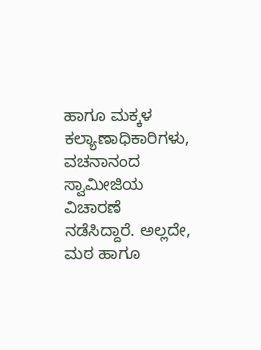ಹಾಗೂ ಮಕ್ಕಳ ಕಲ್ಯಾಣಾಧಿಕಾರಿಗಳು, ವಚನಾನಂದ ಸ್ವಾಮೀಜಿಯ ವಿಚಾರಣೆ ನಡೆಸಿದ್ದಾರೆ. ಅಲ್ಲದೇ, ಮಠ ಹಾಗೂ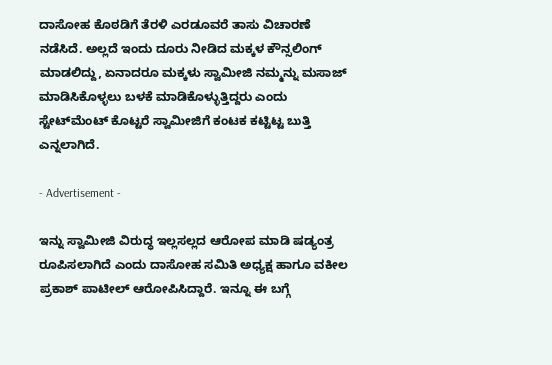ದಾಸೋಹ ಕೊಠಡಿಗೆ ತೆರಳಿ ಎರಡೂವರೆ ತಾಸು ವಿಚಾರಣೆ ನಡೆಸಿದೆ. ಅಲ್ಲದೆ ಇಂದು ದೂರು ನೀಡಿದ ಮಕ್ಕಳ ಕೌನ್ಸಲಿಂಗ್ ಮಾಡಲಿದ್ದು, ಏನಾದರೂ ಮಕ್ಕಳು ಸ್ವಾಮೀಜಿ ನಮ್ಮನ್ನು ಮಸಾಜ್ ಮಾಡಿಸಿಕೊಳ್ಳಲು ಬಳಕೆ ಮಾಡಿಕೊಳ್ಳುತ್ತಿದ್ದರು ಎಂದು ಸ್ಟೇಟ್‌ಮೆಂಟ್ ಕೊಟ್ಟರೆ ಸ್ವಾಮೀಜಿಗೆ ಕಂಟಕ ಕಟ್ಟಿಟ್ಟ ಬುತ್ತಿ ಎನ್ನಲಾಗಿದೆ.

- Advertisement -

ಇನ್ನು ಸ್ವಾಮೀಜಿ ವಿರುದ್ಧ ಇಲ್ಲಸಲ್ಲದ ಆರೋಪ ಮಾಡಿ ಷಡ್ಯಂತ್ರ ರೂಪಿಸಲಾಗಿದೆ ಎಂದು ದಾಸೋಹ ಸಮಿತಿ ಅಧ್ಯಕ್ಷ ಹಾಗೂ ವಕೀಲ ಪ್ರಕಾಶ್ ಪಾಟೀಲ್ ಆರೋಪಿಸಿದ್ದಾರೆ. ಇನ್ನೂ ಈ ಬಗ್ಗೆ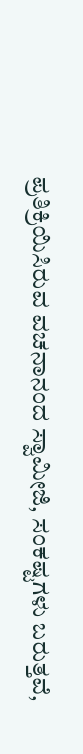ಪ್ರತಿಕ್ರಿಯಿಸಿರುವ ವಚನಾನಂದ ಸ್ವಾಮೀಜಿ, ಸಂಕಷ್ಟಗಳು ಬರುತ್ತವೆ,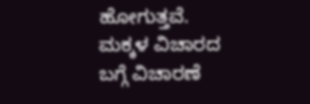ಹೋಗುತ್ತವೆ. ಮಕ್ಕಳ ವಿಚಾರದ ಬಗ್ಗೆ ವಿಚಾರಣೆ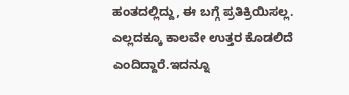ಹಂತದಲ್ಲಿದ್ದು, ಈ ಬಗ್ಗೆ ಪ್ರತಿಕ್ರಿಯಿಸಲ್ಲ. ಎಲ್ಲದಕ್ಕೂ ಕಾಲವೇ ಉತ್ತರ ಕೊಡಲಿದೆ ಎಂದಿದ್ದಾರೆ.ಇದನ್ನೂ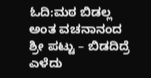ಓದಿ:ಮಠ ಬಿಡಲ್ಲ ಅಂತ ವಚನಾನಂದ ಶ್ರೀ ಪಟ್ಟು – ಬಿಡದಿದ್ರೆ ಎಳೆದು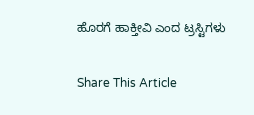ಹೊರಗೆ ಹಾಕ್ತೀವಿ ಎಂದ ಟ್ರಸ್ಟಿಗಳು

Share This Article